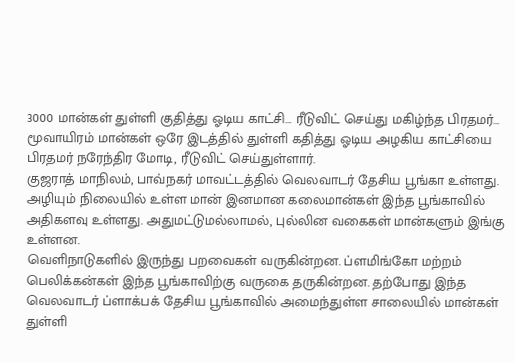3000 மான்கள் துள்ளி குதித்து ஓடிய காட்சி… ரீடுவிட் செய்து மகிழ்ந்த பிரதமர்…
மூவாயிரம் மான்கள் ஒரே இடத்தில் துள்ளி கதித்து ஓடிய அழகிய காட்சியை பிரதமர் நரேந்திர மோடி, ரீடுவிட் செய்துள்ளார்.
குஜராத் மாநிலம், பாவ்நகர் மாவட்டத்தில் வெலவாடர் தேசிய பூங்கா உள்ளது. அழியும் நிலையில் உள்ள மான் இனமான கலைமான்கள் இந்த பூங்காவில் அதிகளவு உள்ளது. அதுமட்டுமல்லாமல், புல்லின வகைகள் மான்களும் இங்கு உள்ளன.
வெளிநாடுகளில் இருந்து பறவைகள் வருகின்றன. ப்ளமிங்கோ மற்றம் பெலிக்கன்கள் இந்த பூங்காவிற்கு வருகை தருகின்றன. தற்போது இந்த வெலவாடர் ப்ளாக்பக் தேசிய பூங்காவில் அமைந்துள்ள சாலையில் மான்கள் துள்ளி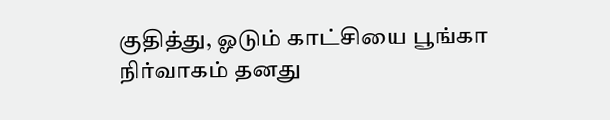குதித்து, ஓடும் காட்சியை பூங்கா நிர்வாகம் தனது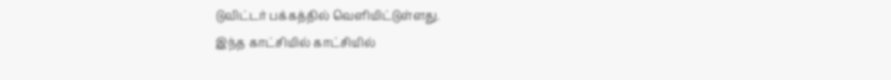டுவிட்டர் பக்கத்தில் வெளியிட்டுள்ளது.
இந்த காட்சியில் காட்சியில்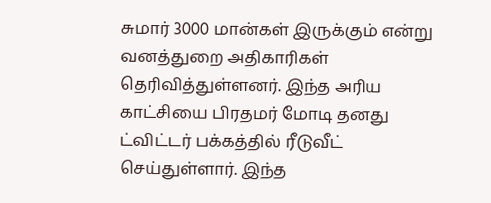சுமார் 3000 மான்கள் இருக்கும் என்று வனத்துறை அதிகாரிகள் தெரிவித்துள்ளனர். இந்த அரிய காட்சியை பிரதமர் மோடி தனது ட்விட்டர் பக்கத்தில் ரீடுவீட் செய்துள்ளார். இந்த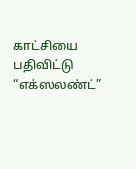காட்சியை பதிவிட்டு “எக்ஸலண்ட்”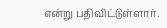என்று பதிவிட்டுள்ளார்.